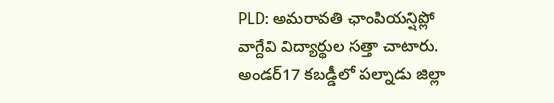PLD: అమరావతి ఛాంపియన్షిప్లో వాగ్దేవి విద్యార్థుల సత్తా చాటారు. అండర్17 కబడ్డీలో పల్నాడు జిల్లా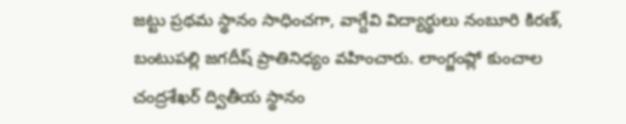జట్టు ప్రథమ స్థానం సాధించగా, వాగ్దేవి విద్యార్థులు నంబూరి కిరణ్, బంటుపల్లి జగదీష్ ప్రాతినిధ్యం వహించారు. లాంగ్జంప్లో కుంచాల చంద్రశేఖర్ ద్వితీయ స్థానం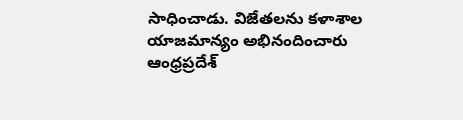సాధించాడు. విజేతలను కళాశాల యాజమాన్యం అభినందించారు
ఆంధ్రప్రదేశ్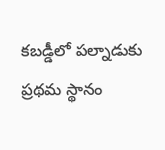కబడ్డీలో పల్నాడుకు ప్రథమ స్థానం